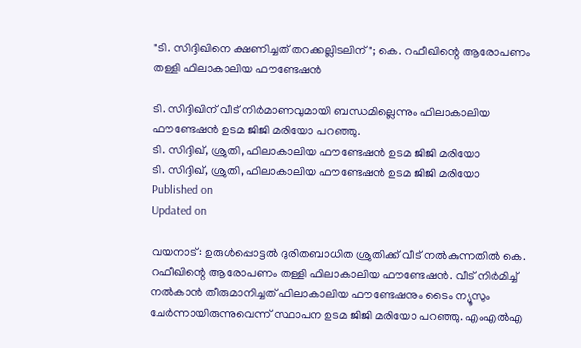"ടി. സിദ്ദിഖിനെ ക്ഷണിച്ചത് തറക്കല്ലിടലിന്"; കെ. റഫീഖിന്റെ ആരോപണം തള്ളി ഫിലാകാലിയ ഫൗണ്ടേഷൻ

ടി. സിദ്ദിഖിന് വീട് നിർമാണവുമായി ബന്ധമില്ലെന്നും ഫിലാകാലിയ ഫൗണ്ടേഷൻ ഉടമ ജിജി മരിയോ പറ‍ഞ്ഞു.
ടി. സിദ്ദിഖ്, ശ്രുതി, ഫിലാകാലിയ ഫൗണ്ടേഷൻ ഉടമ ജിജി മരിയോ
ടി. സിദ്ദിഖ്, ശ്രുതി, ഫിലാകാലിയ ഫൗണ്ടേഷൻ ഉടമ ജിജി മരിയോ
Published on
Updated on

വയനാട്: ഉരുൾപ്പൊട്ടൽ ദുരിതബാധിത ശ്രുതിക്ക് വീട് നൽകുന്നതിൽ കെ. റഫീഖിന്റെ ആരോപണം തള്ളി ഫിലാകാലിയ ഫൗണ്ടേഷൻ. വീട് നിർമിച്ച് നൽകാൻ തീരുമാനിച്ചത് ഫിലാകാലിയ ഫൗണ്ടേഷനും ടൈം ന്യൂസും ചേർന്നായിരുന്നുവെന്ന് സ്ഥാപന ഉടമ ജിജി മരിയോ പറഞ്ഞു. എംഎൽഎ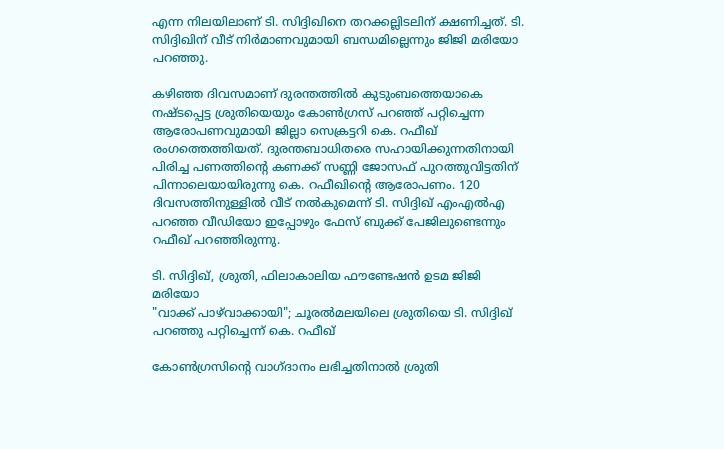എന്ന നിലയിലാണ് ടി. സിദ്ദിഖിനെ തറക്കല്ലിടലിന് ക്ഷണിച്ചത്. ടി. സിദ്ദിഖിന് വീട് നിർമാണവുമായി ബന്ധമില്ലെന്നും ജിജി മരിയോ പറ‍ഞ്ഞു.

കഴിഞ്ഞ ദിവസമാണ് ദുരന്തത്തിൽ കുടുംബത്തെയാകെ നഷ്ടപ്പെട്ട ശ്രുതിയെയും കോൺഗ്രസ് പറഞ്ഞ് പറ്റിച്ചെന്ന ആരോപണവുമായി ജില്ലാ സെക്രട്ടറി കെ. റഫീഖ് രംഗത്തെത്തിയത്. ദുരന്തബാധിതരെ സഹായിക്കുന്നതിനായി പിരിച്ച പണത്തിൻ്റെ കണക്ക് സണ്ണി ജോസഫ് പുറത്തുവിട്ടതിന് പിന്നാലെയായിരുന്നു കെ. റഫീഖിന്റെ ആരോപണം. 120 ദിവസത്തിനുള്ളിൽ വീട് നൽകുമെന്ന് ടി. സിദ്ദിഖ് എംഎൽഎ പറഞ്ഞ വീഡിയോ ഇപ്പോഴും ഫേസ് ബുക്ക് പേജിലുണ്ടെന്നും റഫീഖ് പറഞ്ഞിരുന്നു.

ടി. സിദ്ദിഖ്, ശ്രുതി, ഫിലാകാലിയ ഫൗണ്ടേഷൻ ഉടമ ജിജി മരിയോ
"വാക്ക് ‌പാഴ്‌വാക്കായി"; ചൂരല്‍മലയിലെ ശ്രുതിയെ ടി. സിദ്ദിഖ് പറഞ്ഞു പറ്റിച്ചെന്ന് കെ. റഫീഖ്

കോൺഗ്രസിൻ്റെ വാഗ്‌ദാനം ലഭിച്ചതിനാൽ ശ്രുതി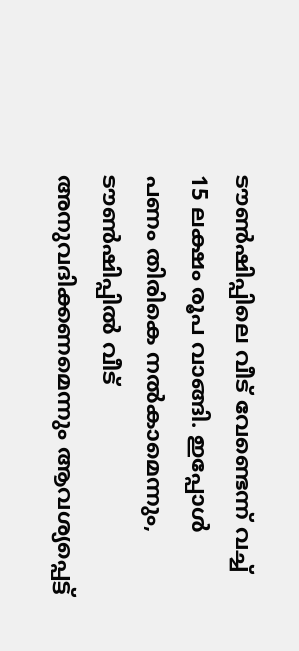ടൗൺഷിപ്പിലെ വീട് വേണ്ടെന്ന് വച്ച് 15 ലക്ഷം രൂപ വാങ്ങി. ഇപ്പോൾ പണം തിരികെ നൽകാമെന്നും, ടൗൺഷിപ്പിൽ വീട് അനുവദിക്കണമെന്നും ആവശ്യപ്പെട്ട്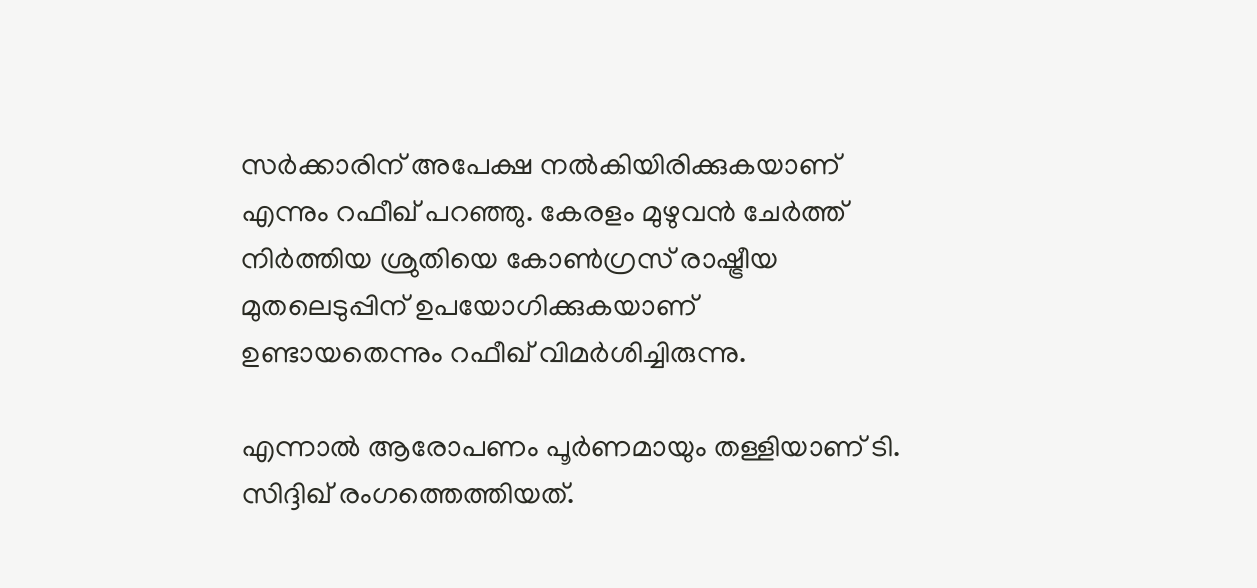സർക്കാരിന് അപേക്ഷ നൽകിയിരിക്കുകയാണ് എന്നും റഫീഖ് പറഞ്ഞു. കേരളം മുഴുവൻ ചേർത്ത് നിർത്തിയ ശ്രുതിയെ കോൺഗ്രസ് രാഷ്ട്രീയ മുതലെടുപ്പിന് ഉപയോഗിക്കുകയാണ് ഉണ്ടായതെന്നും റഫീഖ് വിമർശിച്ചിരുന്നു.

എന്നാൽ ആരോപണം പൂർണമായും തള്ളിയാണ് ടി. സിദ്ദിഖ് രംഗത്തെത്തിയത്.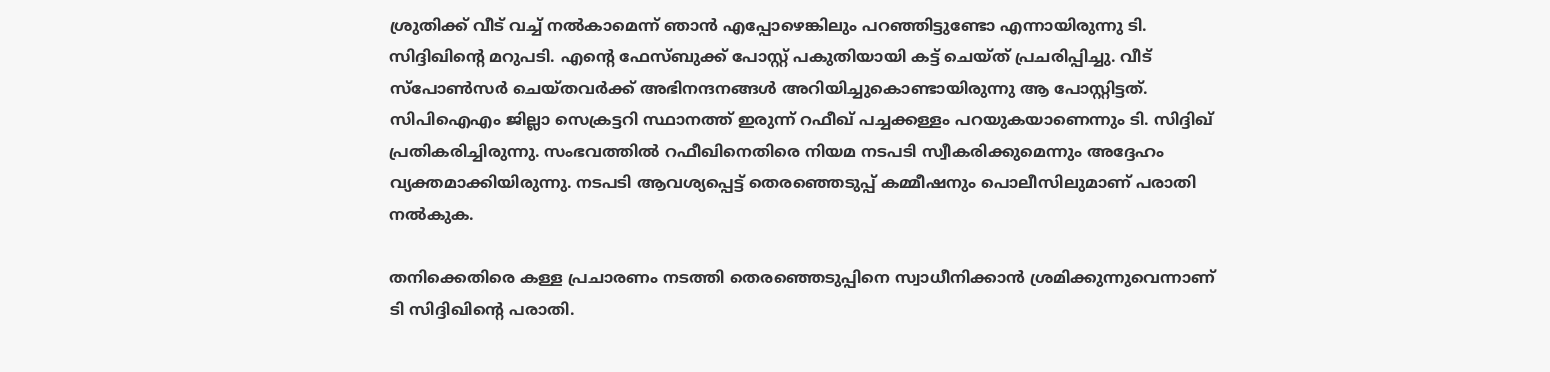ശ്രുതിക്ക് വീട് വച്ച് നൽകാമെന്ന് ഞാൻ എപ്പോഴെങ്കിലും പറഞ്ഞിട്ടുണ്ടോ എന്നായിരുന്നു ടി. സിദ്ദിഖിൻ്റെ മറുപടി. എൻ്റെ ഫേസ്ബുക്ക് പോസ്റ്റ് പകുതിയായി കട്ട്‌ ചെയ്ത് പ്രചരിപ്പിച്ചു. വീട് സ്പോൺസർ ചെയ്തവർക്ക് അഭിനന്ദനങ്ങൾ അറിയിച്ചുകൊണ്ടായിരുന്നു ആ പോസ്റ്റിട്ടത്. സിപിഐഎം ജില്ലാ സെക്രട്ടറി സ്ഥാനത്ത് ഇരുന്ന് റഫീഖ് പച്ചക്കള്ളം പറയുകയാണെന്നും ടി. സിദ്ദിഖ് പ്രതികരിച്ചിരുന്നു. സംഭവത്തിൽ റഫീഖിനെതിരെ നിയമ നടപടി സ്വീകരിക്കുമെന്നും അദ്ദേഹം വ്യക്തമാക്കിയിരുന്നു. നടപടി ആവശ്യപ്പെട്ട് തെരഞ്ഞെടുപ്പ് കമ്മീഷനും പൊലീസിലുമാണ് പരാതി നൽകുക.

തനിക്കെതിരെ കള്ള പ്രചാരണം നടത്തി തെരഞ്ഞെടുപ്പിനെ സ്വാധീനിക്കാൻ ശ്രമിക്കുന്നുവെന്നാണ് ടി സിദ്ദിഖിന്റെ പരാതി.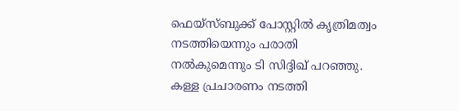ഫെയ്സ്ബുക്ക് പോസ്റ്റിൽ കൃത്രിമത്വം നടത്തിയെന്നും പരാതി നൽകുമെന്നും ടി സിദ്ദിഖ് പറഞ്ഞു. കള്ള പ്രചാരണം നടത്തി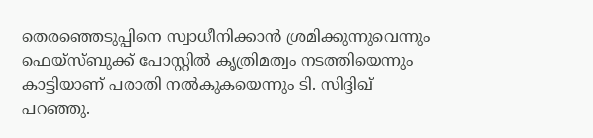തെരഞ്ഞെടുപ്പിനെ സ്വാധീനിക്കാൻ ശ്രമിക്കുന്നുവെന്നും ഫെയ്സ്ബുക്ക് പോസ്റ്റിൽ കൃത്രിമത്വം നടത്തിയെന്നും കാട്ടിയാണ് പരാതി നൽകുകയെന്നും ടി. സിദ്ദിഖ് പറഞ്ഞു.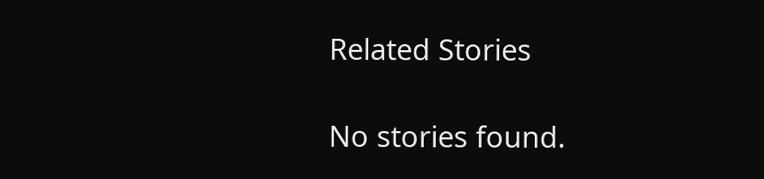Related Stories

No stories found.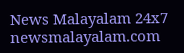News Malayalam 24x7
newsmalayalam.com